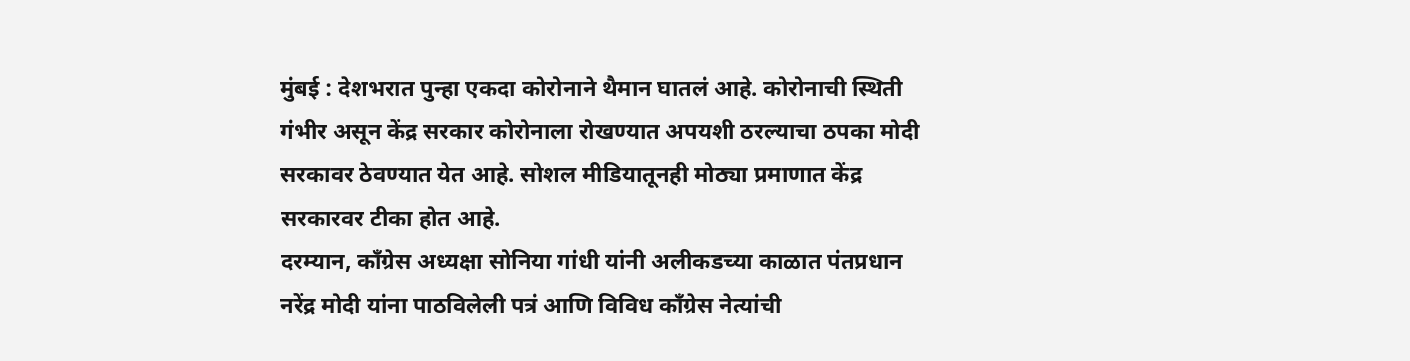मुंबई : देशभरात पुन्हा एकदा कोरोनाने थैमान घातलं आहे. कोरोनाची स्थिती गंभीर असून केंद्र सरकार कोरोनाला रोखण्यात अपयशी ठरल्याचा ठपका मोदी सरकावर ठेवण्यात येत आहे. सोशल मीडियातूनही मोठ्या प्रमाणात केंद्र सरकारवर टीका होत आहे.
दरम्यान, काँग्रेस अध्यक्षा सोनिया गांधी यांनी अलीकडच्या काळात पंतप्रधान नरेंद्र मोदी यांना पाठविलेली पत्रं आणि विविध काँग्रेस नेत्यांची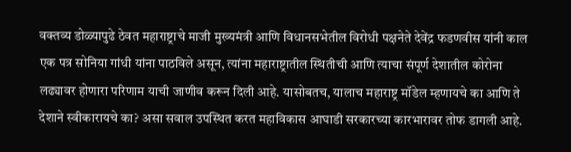वक्तव्य डोळ्यापुढे ठेवत महाराष्ट्राचे माजी मुख्यमंत्री आणि विधानसभेतील विरोधी पक्षनेते देवेंद्र फडणवीस यांनी काल एक पत्र सोनिया गांधी यांना पाठविले असून, त्यांना महाराष्ट्रातील स्थितीची आणि त्याचा संपूर्ण देशातील कोरोना लढ्यावर होणारा परिणाम याची जाणीव करून दिली आहे. यासोबतच, यालाच महाराष्ट्र मॉडेल म्हणायचे का आणि ते देशाने स्वीकारायचे का? असा सवाल उपस्थित करत महाविकास आघाडी सरकारच्या कारभारावर तोफ डागली आहे.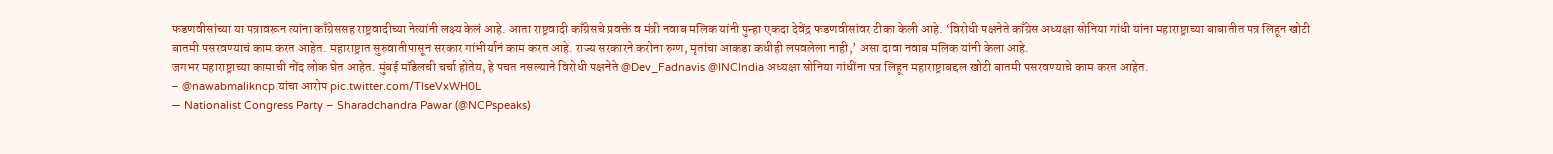फडणवीसांच्या या पत्रावरून त्यांना काँग्रेससह राष्ट्रवादीच्या नेत्यांनी लक्ष्य केलं आहे. आता राष्ट्रवादी काँग्रेसचे प्रवक्ते व मंत्री नवाब मलिक यांनी पुन्हा एकदा देवेंद्र फडणवीसांवर टीका केली आहे. ‘विरोधी पक्षनेते काँग्रेस अध्यक्षा सोनिया गांधी यांना महाराष्ट्राच्या बाबातीत पत्र लिहून खोटी बातमी पसरवण्याचं काम करत आहेत. महाराष्ट्रात सुरुवातीपासून सरकार गांभीर्यानं काम करत आहे. राज्य सरकारने करोना रुग्ण, मृतांचा आकडा कधीही लपवलेला नाही,’ असा दावा नवाब मलिक यांनी केला आहे.
जगभर महाराष्ट्राच्या कामाची नोंद लोक घेत आहेत. मुंबई मॉडेलची चर्चा होतेय, हे पचत नसल्याने विरोधी पक्षनेते @Dev_Fadnavis @INCIndia अध्यक्षा सोनिया गांधींना पत्र लिहून महाराष्ट्राबद्दल खोटी बातमी पसरवण्याचे काम करत आहेत.
– @nawabmalikncp यांचा आरोप pic.twitter.com/TIseVxWH0L
— Nationalist Congress Party – Sharadchandra Pawar (@NCPspeaks)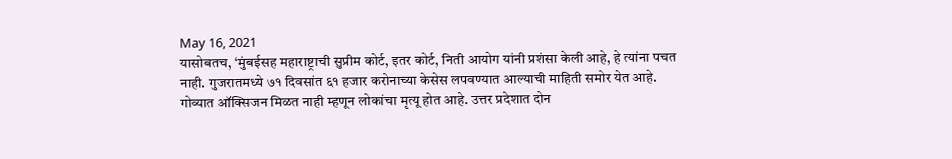May 16, 2021
यासोबतच, ‘मुंबईसह महाराष्ट्राची सुप्रीम कोर्ट, इतर कोर्ट, निती आयोग यांनी प्रशंसा केली आहे, हे त्यांना पचत नाही. गुजरातमध्ये ७१ दिवसांत ६१ हजार करोनाच्या केसेस लपवण्यात आल्याची माहिती समोर येत आहे. गोव्यात ऑक्सिजन मिळत नाही म्हणून लोकांचा मृत्यू होत आहे. उत्तर प्रदेशात दोन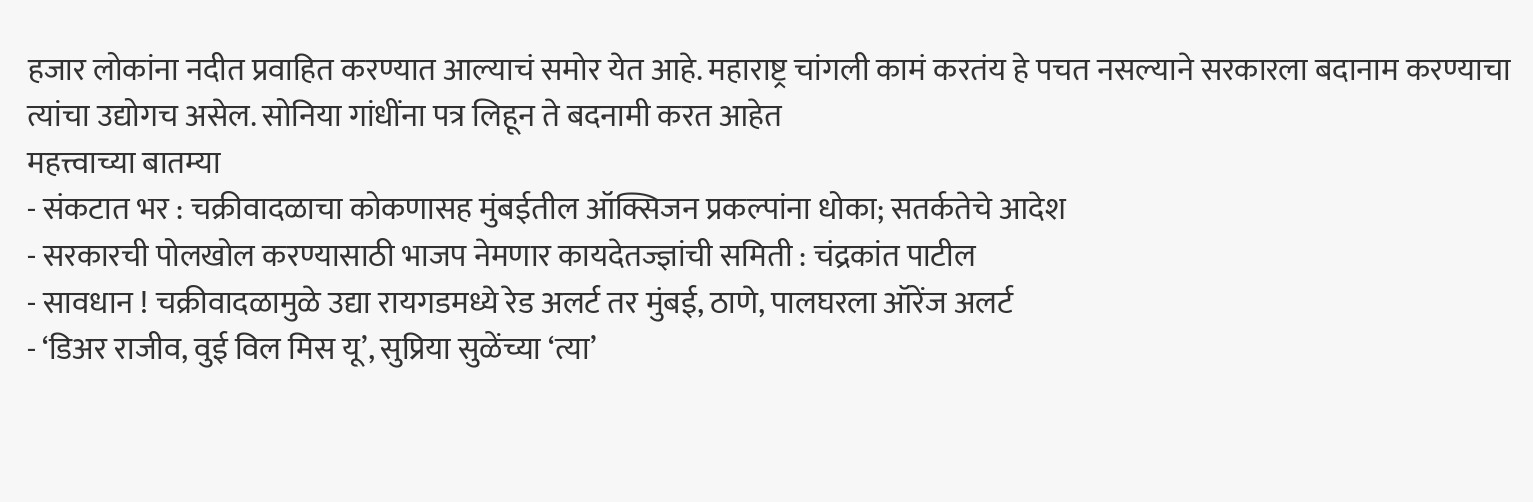हजार लोकांना नदीत प्रवाहित करण्यात आल्याचं समोर येत आहे. महाराष्ट्र चांगली कामं करतंय हे पचत नसल्याने सरकारला बदानाम करण्याचा त्यांचा उद्योगच असेल. सोनिया गांधींना पत्र लिहून ते बदनामी करत आहेत
महत्त्वाच्या बातम्या
- संकटात भर : चक्रीवादळाचा कोकणासह मुंबईतील ऑक्सिजन प्रकल्पांना धोका; सतर्कतेचे आदेश
- सरकारची पोलखोल करण्यासाठी भाजप नेमणार कायदेतज्ज्ञांची समिती : चंद्रकांत पाटील
- सावधान ! चक्रीवादळामुळे उद्या रायगडमध्ये रेड अलर्ट तर मुंबई, ठाणे, पालघरला ऑरेंज अलर्ट
- ‘डिअर राजीव, वुई विल मिस यू’, सुप्रिया सुळेंच्या ‘त्या’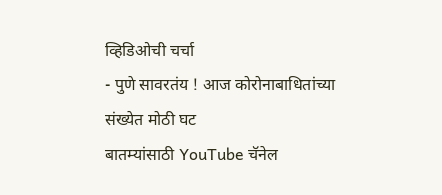व्हिडिओची चर्चा
- पुणे सावरतंय ! आज कोरोनाबाधितांच्या संख्येत मोठी घट
बातम्यांसाठी YouTube चॅनेल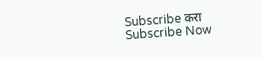Subscribe करा
Subscribe Now